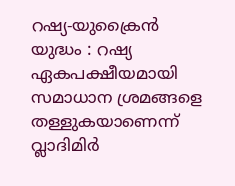റഷ്യ-യുക്രൈന്‍ യുദ്ധം : റഷ്യ ഏകപക്ഷീയമായി സമാധാന ശ്രമങ്ങളെ തള്ളുകയാണെന്ന് വ്ലാദിമിര്‍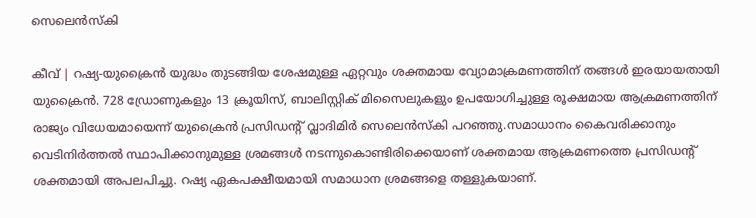സെലെന്‍സ്‌കി

കീവ് | റഷ്യ-യുക്രൈന്‍ യുദ്ധം തുടങ്ങിയ ശേഷമുള്ള ഏറ്റവും ശക്തമായ വ്യോമാക്രമണത്തിന് തങ്ങള്‍ ഇരയായതായി യുക്രൈന്‍. 728 ഡ്രോണുകളും 13 ക്രൂയിസ്, ബാലിസ്റ്റിക് മിസൈലുകളും ഉപയോഗിച്ചുള്ള രൂക്ഷമായ ആക്രമണത്തിന് രാജ്യം വിധേയമായെന്ന് യുക്രൈന്‍ പ്രസിഡന്റ് വ്ലാദിമിര്‍ സെലെന്‍സ്‌കി പറഞ്ഞു.സമാധാനം കൈവരിക്കാനും വെടിനിര്‍ത്തല്‍ സ്ഥാപിക്കാനുമുള്ള ശ്രമങ്ങള്‍ നടന്നുകൊണ്ടിരിക്കെയാണ് ശക്തമായ ആക്രമണത്തെ പ്രസിഡന്റ് ശക്തമായി അപലപിച്ചു. റഷ്യ ഏകപക്ഷീയമായി സമാധാന ശ്രമങ്ങളെ തള്ളുകയാണ്.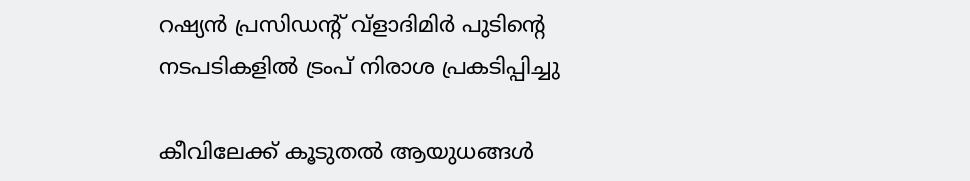റഷ്യന്‍ പ്രസിഡന്റ് വ്‌ളാദിമിര്‍ പുടിന്റെ നടപടികളില്‍ ട്രംപ് നിരാശ പ്രകടിപ്പിച്ചു

കീവിലേക്ക് കൂടുതല്‍ ആയുധങ്ങള്‍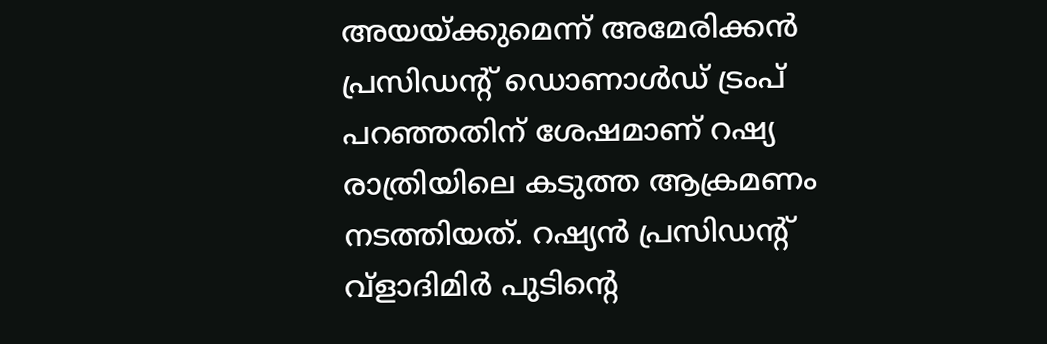അയയ്ക്കുമെന്ന് അമേരിക്കന്‍ പ്രസിഡന്റ് ഡൊണാള്‍ഡ് ട്രംപ് പറഞ്ഞതിന് ശേഷമാണ് റഷ്യ രാത്രിയിലെ കടുത്ത ആക്രമണം നടത്തിയത്. റഷ്യന്‍ പ്രസിഡന്റ് വ്‌ളാദിമിര്‍ പുടിന്റെ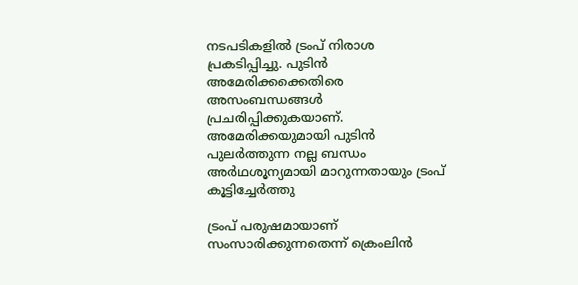നടപടികളില്‍ ട്രംപ് നിരാശ പ്രകടിപ്പിച്ചു. പുടിന്‍ അമേരിക്കക്കെതിരെ അസംബന്ധങ്ങള്‍ പ്രചരിപ്പിക്കുകയാണ്. അമേരിക്കയുമായി പുടിന്‍ പുലര്‍ത്തുന്ന നല്ല ബന്ധം അര്‍ഥശൂന്യമായി മാറുന്നതായും ട്രംപ് കൂട്ടിച്ചേര്‍ത്തു

ട്രംപ് പരുഷമായാണ് സംസാരിക്കുന്നതെന്ന് ക്രെംലിന്‍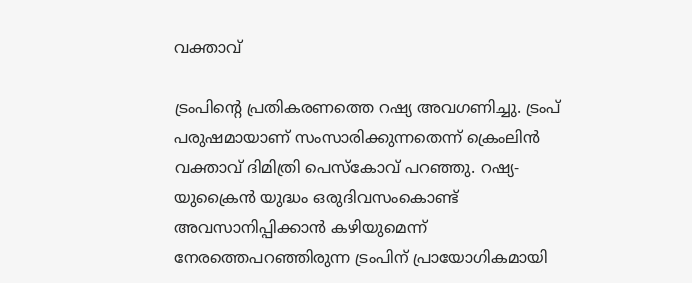വക്താവ്

ട്രംപിന്റെ പ്രതികരണത്തെ റഷ്യ അവഗണിച്ചു. ട്രംപ് പരുഷമായാണ് സംസാരിക്കുന്നതെന്ന് ക്രെംലിന്‍ വക്താവ് ദിമിത്രി പെസ്‌കോവ് പറഞ്ഞു. റഷ്യ-യുക്രൈന്‍ യുദ്ധം ഒരുദിവസംകൊണ്ട് അവസാനിപ്പിക്കാന്‍ കഴിയുമെന്ന് നേരത്തെപറഞ്ഞിരുന്ന ട്രംപിന് പ്രായോഗികമായി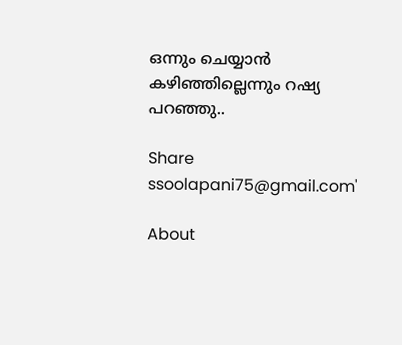ഒന്നും ചെയ്യാന്‍ കഴിഞ്ഞില്ലെന്നും റഷ്യ പറഞ്ഞു..

Share
ssoolapani75@gmail.com'

About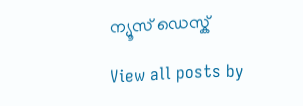ന്യൂസ് ഡെസ്ക്

View all posts by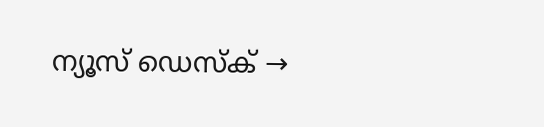ന്യൂസ് ഡെസ്ക് →